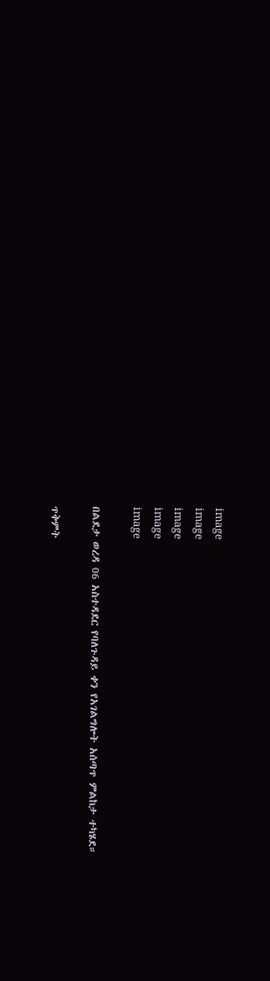image
image
image
image
image

በልደታ ወረዳ 06 አስተዳደር የባለጉዳይ ቀን የአገልግሎት አሰጣጥ ምልከታ ተካሄደ።

ጥቅምት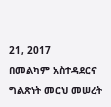21, 2017
በመልካም አስተዳደርና ግልጽነት መርህ መሠረት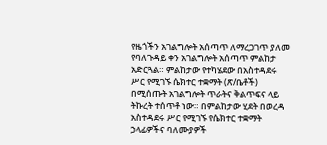የዜጎችን አገልግሎት አሰጣጥ ለማረጋገጥ ያለመ የባለጉዳይ ቀን አገልግሎት አሰጣጥ ምልከታ አድርጓል። ምልከታው የተካሄደው በአስተዳደሩ ሥር የሚገኙ ሴክተር ተቋማት (ጽ/ቤቶች) በሚሰጡት አገልግሎት ጥራትና ቅልጥፍና ላይ ትኩረት ተሰጥቶ ነው። በምልከታው ሂደት በወረዳ አስተዳደሩ ሥር የሚገኙ የሴክተር ተቋማት ኃላፊዎችና ባለሙያዎች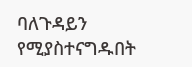ባለጉዳይን የሚያስተናግዱበት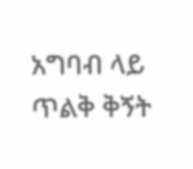አግባብ ላይ ጥልቅ ቅኝት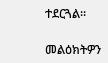ተደርጓል።

መልዕክትዎን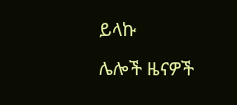ይላኩ

ሌሎች ዜናዎች